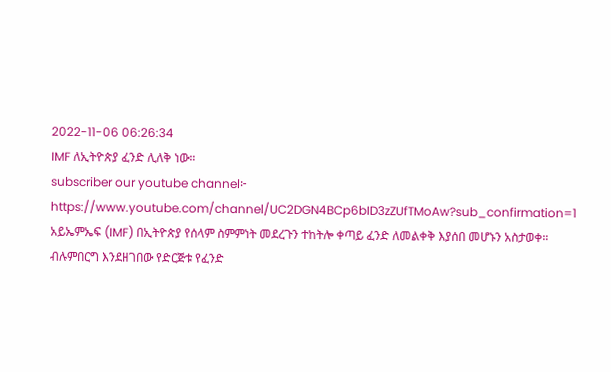2022-11-06 06:26:34
IMF ለኢትዮጵያ ፈንድ ሊለቅ ነው።
subscriber our youtube channel፦
https://www.youtube.com/channel/UC2DGN4BCp6bID3zZUfTMoAw?sub_confirmation=1
አይኤምኤፍ (IMF) በኢትዮጵያ የሰላም ስምምነት መደረጉን ተከትሎ ቀጣይ ፈንድ ለመልቀቅ እያሰበ መሆኑን አስታወቀ።
ብሉምበርግ እንደዘገበው የድርጅቱ የፈንድ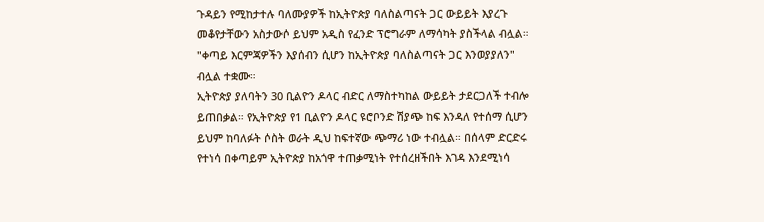ጉዳይን የሚከታተሉ ባለሙያዎች ከኢትዮጵያ ባለስልጣናት ጋር ውይይት እያረጉ መቆየታቸውን አስታውሶ ይህም አዲስ የፈንድ ፕሮግራም ለማሳካት ያስችላል ብሏል። "ቀጣይ እርምጃዎችን እያሰብን ሲሆን ከኢትዮጵያ ባለስልጣናት ጋር እንወያያለን" ብሏል ተቋሙ።
ኢትዮጵያ ያለባትን 30 ቢልዮን ዶላር ብድር ለማስተካከል ውይይት ታደርጋለች ተብሎ ይጠበቃል። የኢትዮጵያ የ1 ቢልዮን ዶላር ዩሮቦንድ ሽያጭ ከፍ እንዳለ የተሰማ ሲሆን ይህም ከባለፉት ሶስት ወራት ዲህ ከፍተኛው ጭማሪ ነው ተብሏል። በሰላም ድርድሩ የተነሳ በቀጣይም ኢትዮጵያ ከአጎዋ ተጠቃሚነት የተሰረዘችበት እገዳ እንደሚነሳ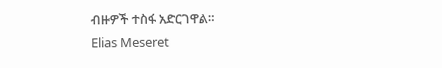ብዙዎች ተስፋ አድርገዋል።
Elias Meseret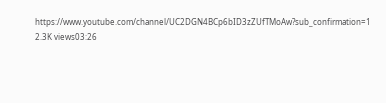https://www.youtube.com/channel/UC2DGN4BCp6bID3zZUfTMoAw?sub_confirmation=1
2.3K views03:26